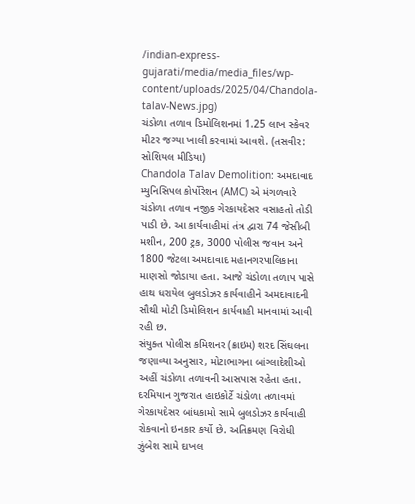/indian-express-gujarati/media/media_files/wp-content/uploads/2025/04/Chandola-talav-News.jpg)
ચંડોળા તળાવ ડિમોલિશનમાં 1.25 લાખ સ્કેવર મીટર જગ્યા ખાલી કરવામાં આવશે. (તસવીર: સોશિયલ મીડિયા)
Chandola Talav Demolition: અમદાવાદ મ્યુનિસિપલ કોર્પોરેશન (AMC) એ મંગળવારે ચંડોળા તળાવ નજીક ગેરકાયદેસર વસાહતો તોડી પાડી છે. આ કાર્યવાહીમાં તંત્ર દ્વારા 74 જેસીબી મશીન, 200 ટ્રક, 3000 પોલીસ જવાન અને 1800 જેટલા અમદાવાદ મહાનગરપાલિકાના માણસો જોડાયા હતા. આજે ચંડોળા તળાપ પાસે હાથ ધરાયેલ બુલડોઝર કાર્યવાહીને અમદાવાદની સૌથી મોટી ડિમોલિશન કાર્યવાહી માનવામાં આવી રહી છ.
સંયુક્ત પોલીસ કમિશનર (ક્રાઇમ) શરદ સિંઘલના જણાવ્યા અનુસાર, મોટાભાગના બાંગ્લાદેશીઓ અહીં ચંડોળા તળાવની આસપાસ રહેતા હતા. દરમિયાન ગુજરાત હાઇકોર્ટે ચંડોળા તળાવમાં ગેરકાયદેસર બાંધકામો સામે બુલડોઝર કાર્યવાહી રોકવાનો ઇનકાર કર્યો છે. અતિક્રમણ વિરોધી ઝુંબેશ સામે દાખલ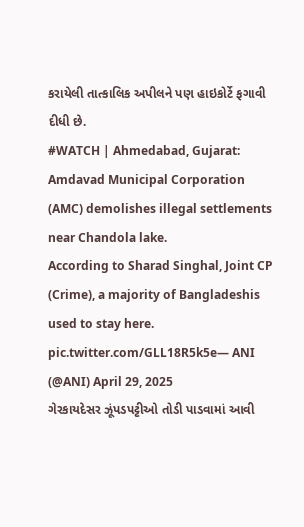કરાયેલી તાત્કાલિક અપીલને પણ હાઇકોર્ટે ફગાવી દીધી છે.
#WATCH | Ahmedabad, Gujarat: Amdavad Municipal Corporation (AMC) demolishes illegal settlements near Chandola lake.
According to Sharad Singhal, Joint CP (Crime), a majority of Bangladeshis used to stay here. pic.twitter.com/GLL18R5k5e— ANI (@ANI) April 29, 2025
ગેરકાયદેસર ઝૂંપડપટ્ટીઓ તોડી પાડવામાં આવી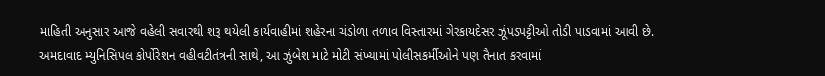માહિતી અનુસાર આજે વહેલી સવારથી શરૂ થયેલી કાર્યવાહીમાં શહેરના ચંડોળા તળાવ વિસ્તારમાં ગેરકાયદેસર ઝૂંપડપટ્ટીઓ તોડી પાડવામાં આવી છે. અમદાવાદ મ્યુનિસિપલ કોર્પોરેશન વહીવટીતંત્રની સાથે, આ ઝુંબેશ માટે મોટી સંખ્યામાં પોલીસકર્મીઓને પણ તૈનાત કરવામાં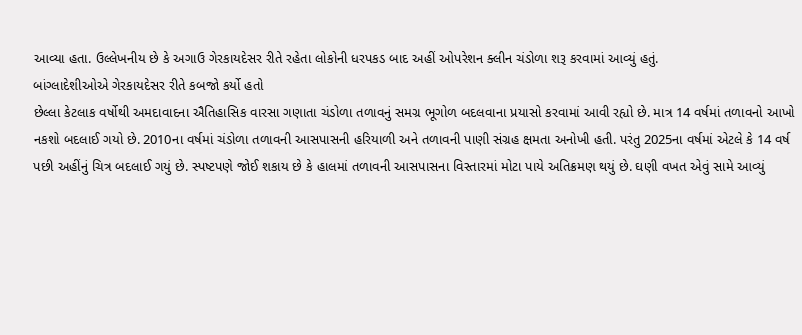આવ્યા હતા. ઉલ્લેખનીય છે કે અગાઉ ગેરકાયદેસર રીતે રહેતા લોકોની ધરપકડ બાદ અહીં ઓપરેશન ક્લીન ચંડોળા શરૂ કરવામાં આવ્યું હતું.
બાંગ્લાદેશીઓએ ગેરકાયદેસર રીતે કબજો કર્યો હતો
છેલ્લા કેટલાક વર્ષોથી અમદાવાદના ઐતિહાસિક વારસા ગણાતા ચંડોળા તળાવનું સમગ્ર ભૂગોળ બદલવાના પ્રયાસો કરવામાં આવી રહ્યો છે. માત્ર 14 વર્ષમાં તળાવનો આખો નકશો બદલાઈ ગયો છે. 2010ના વર્ષમાં ચંડોળા તળાવની આસપાસની હરિયાળી અને તળાવની પાણી સંગ્રહ ક્ષમતા અનોખી હતી. પરંતુ 2025ના વર્ષમાં એટલે કે 14 વર્ષ પછી અહીંનું ચિત્ર બદલાઈ ગયું છે. સ્પષ્ટપણે જોઈ શકાય છે કે હાલમાં તળાવની આસપાસના વિસ્તારમાં મોટા પાયે અતિક્રમણ થયું છે. ઘણી વખત એવું સામે આવ્યું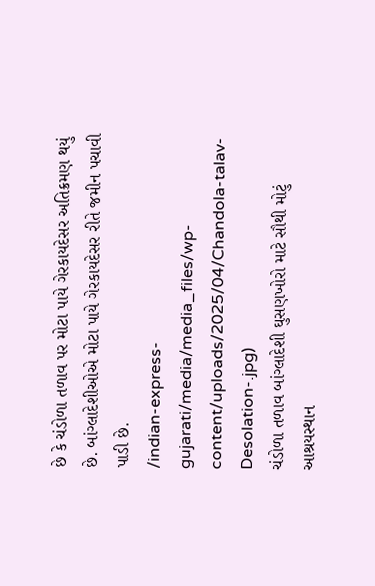છે કે ચંડોળા તળાવ પર મોટા પાયે ગેરકાયદેસર અતિક્રમણ થયું છે. બાંગ્લાદેશીઓએ મોટા પાયે ગેરકાયદેસર રીતે જમીન પચાવી પાડી છે.
/indian-express-gujarati/media/media_files/wp-content/uploads/2025/04/Chandola-talav-Desolation-.jpg)
ચંડોળા તળાવ બાંગ્લાદેશી ઘુસણખોરો માટે સૌથી મોટું આશ્રયસ્થાન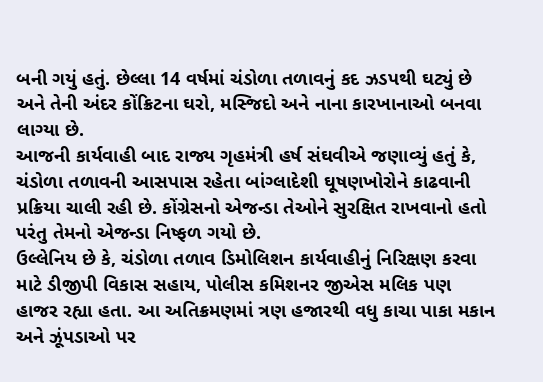બની ગયું હતું. છેલ્લા 14 વર્ષમાં ચંડોળા તળાવનું કદ ઝડપથી ઘટ્યું છે અને તેની અંદર કોંક્રિટના ઘરો, મસ્જિદો અને નાના કારખાનાઓ બનવા લાગ્યા છે.
આજની કાર્યવાહી બાદ રાજ્ય ગૃહમંત્રી હર્ષ સંઘવીએ જણાવ્યું હતું કે, ચંડોળા તળાવની આસપાસ રહેતા બાંગ્લાદેશી ઘૂષણખોરોને કાઢવાની પ્રક્રિયા ચાલી રહી છે. કોંગ્રેસનો એજન્ડા તેઓને સુરક્ષિત રાખવાનો હતો પરંતુ તેમનો એજન્ડા નિષ્ફળ ગયો છે.
ઉલ્લેનિય છે કે, ચંડોળા તળાવ ડિમોલિશન કાર્યવાહીનું નિરિક્ષણ કરવા માટે ડીજીપી વિકાસ સહાય, પોલીસ કમિશનર જીએસ મલિક પણ હાજર રહ્યા હતા. આ અતિક્રમણમાં ત્રણ હજારથી વધુ કાચા પાકા મકાન અને ઝૂંપડાઓ પર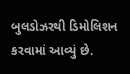બુલડોઝરથી ડિમોલિશન કરવામાં આવ્યું છે.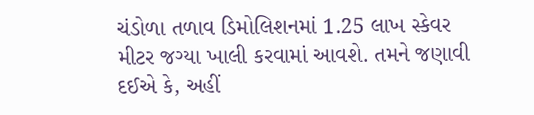ચંડોળા તળાવ ડિમોલિશનમાં 1.25 લાખ સ્કેવર મીટર જગ્યા ખાલી કરવામાં આવશે. તમને જણાવી દઈએ કે, અહીં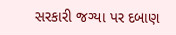સરકારી જગ્યા પર દબાણ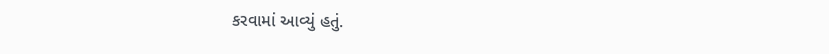કરવામાં આવ્યું હતું.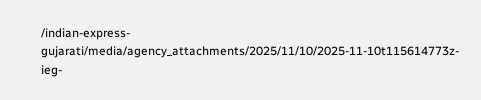/indian-express-gujarati/media/agency_attachments/2025/11/10/2025-11-10t115614773z-ieg-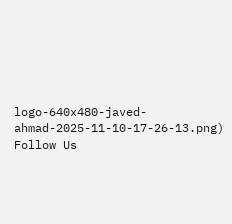logo-640x480-javed-ahmad-2025-11-10-17-26-13.png)
Follow Us